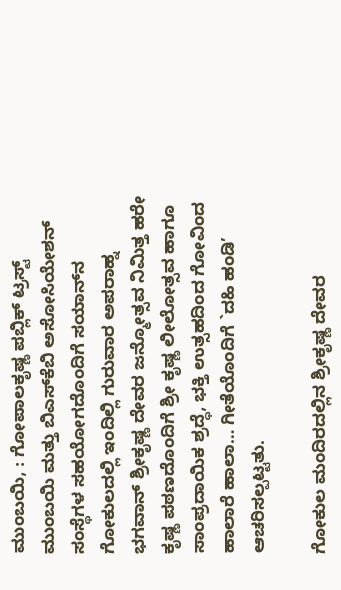ಮುಂಬಯಿ, : ಗೋಪಾಲಕೃಷ್ಣ ಪಬ್ಲಿಕ್ ಟ್ರಸ್ಟ್ ಮುಂಬಯಿ ಮತ್ತು ಬಿಎಸ್‍ಕೆಬಿ ಅಸೋಸಿಯೇಶನ್ ಸಂಸ್ಥೆಗಳ ಸಹಯೋಗದೊಂದಿಗೆ ಸಯಾನ್‍ನ ಗೋಕುಲದಲ್ಲಿ ಇಂದಿಲ್ಲಿ ಗುರುವಾರ ಅಪರಾಹ್ನ ಭಗವಾನ್ ಶ್ರೀಕೃಷ್ಣ ದೇವರ ಜನ್ಮೋತ್ಸವ ನಿಮಿತ್ತ ಹರೇ ಕೃಷ್ಣ ಪಠಣದೊಂದಿಗೆ ಶ್ರೀ ಕೃಷ್ಣ ಲೀಲೋತ್ಸವ ಹಾಗೂ ಸಾಂಪ್ರದಾಯಿಕ ಶ್ರದ್ಧೆ, ಭಕ್ತಿ ಉತ್ಸಹದಿಂದ ಗೋವಿಂದ ಹಾಲಾರೆ ಹಾಲಾ… ಗೀತೆಯೊಂದಿಗೆ `ದಹಿ ಹಂಡಿ’ ಆಚರಿಸಲ್ಪಟ್ಟತು.

ಗೋಕುಲ ಮಂದಿರದಲ್ಲಿನ ಶ್ರೀಕೃಷ್ಣ ದೇವರ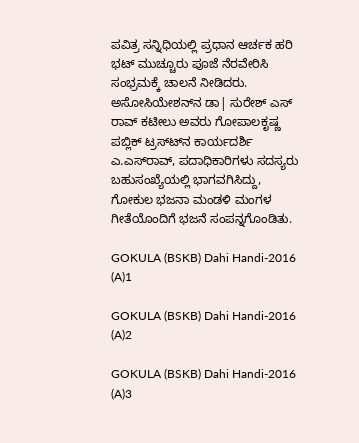ಪವಿತ್ರ ಸನ್ನಿಧಿಯಲ್ಲಿ ಪ್ರಧಾನ ಆರ್ಚಕ ಹರಿ ಭಟ್ ಮುಚ್ಚೂರು ಪೂಜೆ ನೆರವೇರಿಸಿ ಸಂಭ್ರಮಕ್ಕೆ ಚಾಲನೆ ನೀಡಿದರು. ಅಸೋಸಿಯೇಶನ್‍ನ ಡಾ| ಸುರೇಶ್ ಎಸ್ ರಾವ್ ಕಟೀಲು ಅವರು ಗೋಪಾಲಕೃಷ್ಣ ಪಬ್ಲಿಕ್ ಟ್ರಸ್ಟ್‍ನ ಕಾರ್ಯದರ್ಶಿ ಎ.ಎಸ್‍ರಾವ್, ಪದಾಧಿಕಾರಿಗಳು ಸದಸ್ಯರು ಬಹುಸಂಖ್ಯೆಯಲ್ಲಿ ಭಾಗವಗಿಸಿದ್ದು, ಗೋಕುಲ ಭಜನಾ ಮಂಡಳಿ ಮಂಗಳ ಗೀತೆಯೊಂದಿಗೆ ಭಜನೆ ಸಂಪನ್ನಗೊಂಡಿತು.

GOKULA (BSKB) Dahi Handi-2016 (A)1

GOKULA (BSKB) Dahi Handi-2016 (A)2

GOKULA (BSKB) Dahi Handi-2016 (A)3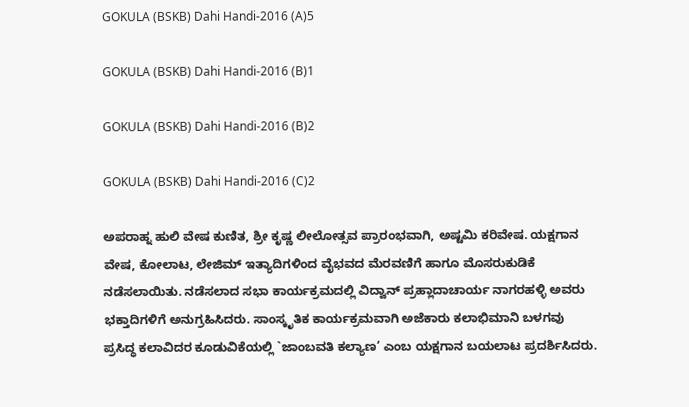GOKULA (BSKB) Dahi Handi-2016 (A)5

GOKULA (BSKB) Dahi Handi-2016 (B)1

GOKULA (BSKB) Dahi Handi-2016 (B)2

GOKULA (BSKB) Dahi Handi-2016 (C)2

ಅಪರಾಹ್ನ ಹುಲಿ ವೇಷ ಕುಣಿತ, ಶ್ರೀ ಕೃಷ್ಣ ಲೀಲೋತ್ಸವ ಪ್ರಾರಂಭವಾಗಿ, ಅಷ್ಟಮಿ ಕರಿವೇಷ. ಯಕ್ಷಗಾನ ವೇಷ, ಕೋಲಾಟ, ಲೇಜಿಮ್ ಇತ್ಯಾದಿಗಳಿಂದ ವೈಭವದ ಮೆರವಣಿಗೆ ಹಾಗೂ ಮೊಸರುಕುಡಿಕೆ ನಡೆಸಲಾಯಿತು. ನಡೆಸಲಾದ ಸಭಾ ಕಾರ್ಯಕ್ರಮದಲ್ಲಿ ವಿದ್ವಾನ್ ಪ್ರಹ್ಲಾದಾಚಾರ್ಯ ನಾಗರಹಳ್ಳಿ ಅವರು ಭಕ್ತಾದಿಗಳಿಗೆ ಅನುಗ್ರಹಿಸಿದರು. ಸಾಂಸ್ಕೃತಿಕ ಕಾರ್ಯಕ್ರಮವಾಗಿ ಅಜೆಕಾರು ಕಲಾಭಿಮಾನಿ ಬಳಗವು ಪ್ರಸಿದ್ಧ ಕಲಾವಿದರ ಕೂಡುವಿಕೆಯಲ್ಲಿ `ಜಾಂಬವತಿ ಕಲ್ಯಾಣ’ ಎಂಬ ಯಕ್ಷಗಾನ ಬಯಲಾಟ ಪ್ರದರ್ಶಿಸಿದರು.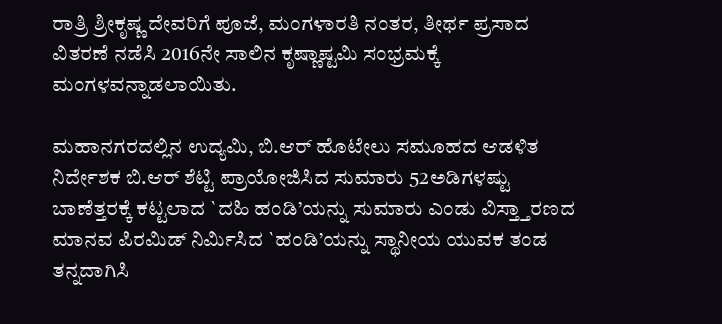ರಾತ್ರಿ ಶ್ರೀಕೃಷ್ಣ ದೇವರಿಗೆ ಪೂಜೆ, ಮಂಗಳಾರತಿ ನಂತರ, ತೀರ್ಥ ಪ್ರಸಾದ ವಿತರಣೆ ನಡೆಸಿ 2016ನೇ ಸಾಲಿನ ಕೃಷ್ಣಾಷ್ಟಮಿ ಸಂಭ್ರಮಕ್ಕೆ ಮಂಗಳವನ್ನಾಡಲಾಯಿತು.

ಮಹಾನಗರದಲ್ಲಿನ ಉದ್ಯಮಿ, ಬಿ.ಆರ್ ಹೊಟೇಲು ಸಮೂಹದ ಆಡಳಿತ ನಿರ್ದೇಶಕ ಬಿ.ಆರ್ ಶೆಟ್ಟಿ ಪ್ರಾಯೋಜಿಸಿದ ಸುಮಾರು 52ಅಡಿಗಳಷ್ಟು ಬಾಣೆತ್ತರಕ್ಕೆ ಕಟ್ಟಲಾದ `ದಹಿ ಹಂಡಿ’ಯನ್ನು ಸುಮಾರು ಎಂಡು ವಿಸ್ತ್ತಾರಣದ ಮಾನವ ಪಿರಮಿಡ್ ನಿರ್ಮಿಸಿದ `ಹಂಡಿ’ಯನ್ನು ಸ್ಥಾನೀಯ ಯುವಕ ತಂಡ ತನ್ನದಾಗಿಸಿ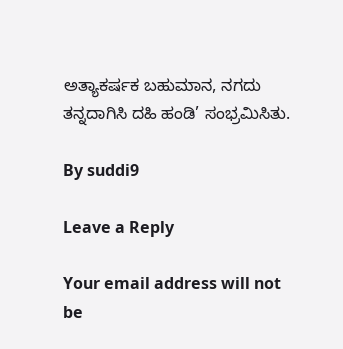ಅತ್ಯಾಕರ್ಷಕ ಬಹುಮಾನ, ನಗದು ತನ್ನದಾಗಿಸಿ ದಹಿ ಹಂಡಿ’ ಸಂಭ್ರಮಿಸಿತು.

By suddi9

Leave a Reply

Your email address will not be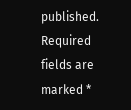published. Required fields are marked *